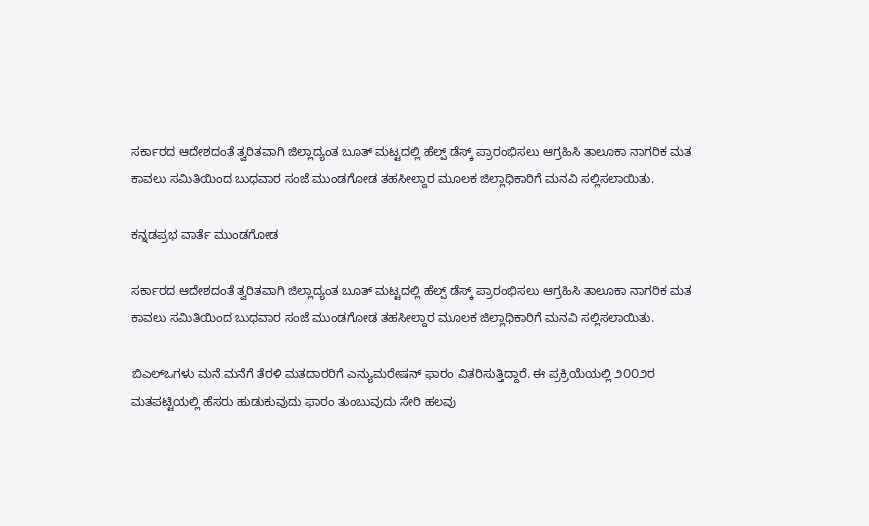ಸರ್ಕಾರದ ಆದೇಶದಂತೆ ತ್ವರಿತವಾಗಿ ಜಿಲ್ಲಾದ್ಯಂತ ಬೂತ್ ಮಟ್ಟದಲ್ಲಿ ಹೆಲ್ಪ್ ಡೆಸ್ಕ್ ಪ್ರಾರಂಭಿಸಲು ಆಗ್ರಹಿಸಿ ತಾಲೂಕಾ ನಾಗರಿಕ ಮತ ಕಾವಲು ಸಮಿತಿಯಿಂದ ಬುಧವಾರ ಸಂಜೆ ಮುಂಡಗೋಡ ತಹಸೀಲ್ದಾರ ಮೂಲಕ ಜಿಲ್ಲಾಧಿಕಾರಿಗೆ ಮನವಿ ಸಲ್ಲಿಸಲಾಯಿತು.

ಕನ್ನಡಪ್ರಭ ವಾರ್ತೆ ಮುಂಡಗೋಡ

ಸರ್ಕಾರದ ಆದೇಶದಂತೆ ತ್ವರಿತವಾಗಿ ಜಿಲ್ಲಾದ್ಯಂತ ಬೂತ್ ಮಟ್ಟದಲ್ಲಿ ಹೆಲ್ಪ್ ಡೆಸ್ಕ್ ಪ್ರಾರಂಭಿಸಲು ಆಗ್ರಹಿಸಿ ತಾಲೂಕಾ ನಾಗರಿಕ ಮತ ಕಾವಲು ಸಮಿತಿಯಿಂದ ಬುಧವಾರ ಸಂಜೆ ಮುಂಡಗೋಡ ತಹಸೀಲ್ದಾರ ಮೂಲಕ ಜಿಲ್ಲಾಧಿಕಾರಿಗೆ ಮನವಿ ಸಲ್ಲಿಸಲಾಯಿತು.

ಬಿಎಲ್ಒಗಳು ಮನೆ ಮನೆಗೆ ತೆರಳಿ ಮತದಾರರಿಗೆ ಎನ್ಯುಮರೇಷನ್ ಫಾರಂ ವಿತರಿಸುತ್ತಿದ್ದಾರೆ. ಈ ಪ್ರಕ್ರಿಯೆಯಲ್ಲಿ ೨೦೦೨ರ ಮತಪಟ್ಟಿಯಲ್ಲಿ ಹೆಸರು ಹುಡುಕುವುದು ಫಾರಂ ತುಂಬುವುದು ಸೇರಿ ಹಲವು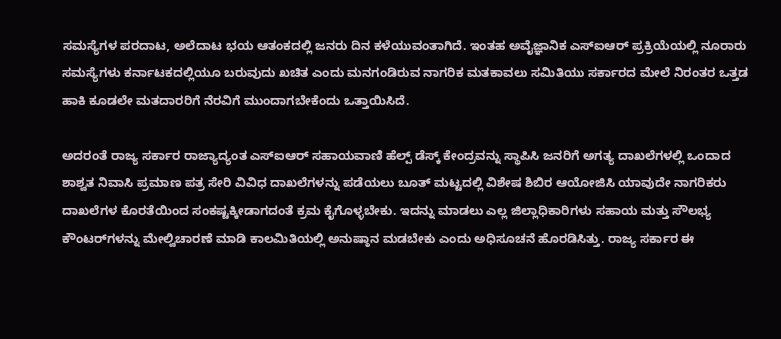ಸಮಸ್ಯೆಗಳ ಪರದಾಟ, ಅಲೆದಾಟ ಭಯ ಆತಂಕದಲ್ಲಿ ಜನರು ದಿನ ಕಳೆಯುವಂತಾಗಿದೆ. ಇಂತಹ ಅವೈಜ್ಞಾನಿಕ ಎಸ್ಐಆರ್ ಪ್ರಕ್ರಿಯೆಯಲ್ಲಿ ನೂರಾರು ಸಮಸ್ಯೆಗಳು ಕರ್ನಾಟಕದಲ್ಲಿಯೂ ಬರುವುದು ಖಚಿತ ಎಂದು ಮನಗಂಡಿರುವ ನಾಗರಿಕ ಮತಕಾವಲು ಸಮಿತಿಯು ಸರ್ಕಾರದ ಮೇಲೆ ನಿರಂತರ ಒತ್ತಡ ಹಾಕಿ ಕೂಡಲೇ ಮತದಾರರಿಗೆ ನೆರವಿಗೆ ಮುಂದಾಗಬೇಕೆಂದು ಒತ್ತಾಯಿಸಿದೆ.

ಅದರಂತೆ ರಾಜ್ಯ ಸರ್ಕಾರ ರಾಜ್ಯಾದ್ಯಂತ ಎಸ್ಐಆರ್ ಸಹಾಯವಾಣಿ ಹೆಲ್ಪ್ ಡೆಸ್ಕ್ ಕೇಂದ್ರವನ್ನು ಸ್ಥಾಪಿಸಿ ಜನರಿಗೆ ಅಗತ್ಯ ದಾಖಲೆಗಳಲ್ಲಿ ಒಂದಾದ ಶಾಶ್ವತ ನಿವಾಸಿ ಪ್ರಮಾಣ ಪತ್ರ ಸೇರಿ ವಿವಿಧ ದಾಖಲೆಗಳನ್ನು ಪಡೆಯಲು ಬೂತ್ ಮಟ್ಟದಲ್ಲಿ ವಿಶೇಷ ಶಿಬಿರ ಆಯೋಜಿಸಿ ಯಾವುದೇ ನಾಗರಿಕರು ದಾಖಲೆಗಳ ಕೊರತೆಯಿಂದ ಸಂಕಷ್ಟಕ್ಕೀಡಾಗದಂತೆ ಕ್ರಮ ಕೈಗೊಳ್ಳಬೇಕು. ಇದನ್ನು ಮಾಡಲು ಎಲ್ಲ ಜಿಲ್ಲಾಧಿಕಾರಿಗಳು ಸಹಾಯ ಮತ್ತು ಸೌಲಭ್ಯ ಕೌಂಟರ್‌ಗಳನ್ನು ಮೇಲ್ವಿಚಾರಣೆ ಮಾಡಿ ಕಾಲಮಿತಿಯಲ್ಲಿ ಅನುಷ್ಠಾನ ಮಡಬೇಕು ಎಂದು ಅಧಿಸೂಚನೆ ಹೊರಡಿಸಿತ್ತು. ರಾಜ್ಯ ಸರ್ಕಾರ ಈ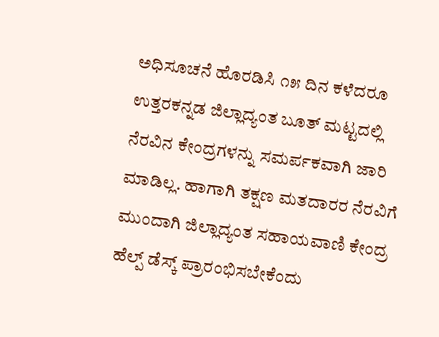ಅಧಿಸೂಚನೆ ಹೊರಡಿಸಿ ೧೫ ದಿನ ಕಳೆದರೂ ಉತ್ತರಕನ್ನಡ ಜಿಲ್ಲಾದ್ಯಂತ ಬೂತ್ ಮಟ್ಟದಲ್ಲಿ ನೆರವಿನ ಕೇಂದ್ರಗಳನ್ನು ಸಮರ್ಪಕವಾಗಿ ಜಾರಿ ಮಾಡಿಲ್ಲ. ಹಾಗಾಗಿ ತಕ್ಷಣ ಮತದಾರರ ನೆರವಿಗೆ ಮುಂದಾಗಿ ಜಿಲ್ಲಾದ್ಯಂತ ಸಹಾಯವಾಣಿ ಕೇಂದ್ರ ಹೆಲ್ಪ್ ಡೆಸ್ಕ್ ಪ್ರಾರಂಭಿಸಬೇಕೆಂದು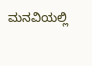ಮನವಿಯಲ್ಲಿ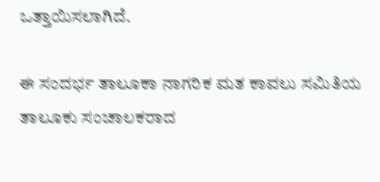ಒತ್ತಾಯಿಸಲಾಗಿದೆ.

ಈ ಸಂದರ್ಭ ತಾಲೂಕಾ ನಾಗರಿಕ ಮತ ಕಾವಲು ಸಮಿತಿಯ ತಾಲೂಕು ಸಂಚಾಲಕರಾದ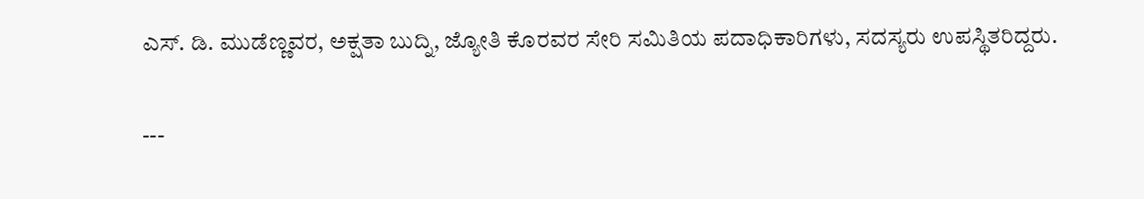ಎಸ್. ಡಿ. ಮುಡೆಣ್ಣವರ, ಅಕ್ಷತಾ ಬುದ್ನಿ, ಜ್ಯೋತಿ ಕೊರವರ ಸೇರಿ ಸಮಿತಿಯ ಪದಾಧಿಕಾರಿಗಳು, ಸದಸ್ಯರು ಉಪಸ್ಥಿತರಿದ್ದರು.

---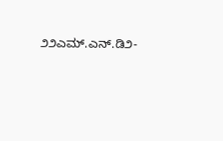೨೨ಎಮ್.ಎನ್.ಡಿ೨-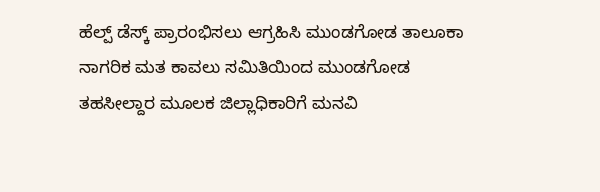ಹೆಲ್ಪ್ ಡೆಸ್ಕ್ ಪ್ರಾರಂಭಿಸಲು ಆಗ್ರಹಿಸಿ ಮುಂಡಗೋಡ ತಾಲೂಕಾ ನಾಗರಿಕ ಮತ ಕಾವಲು ಸಮಿತಿಯಿಂದ ಮುಂಡಗೋಡ ತಹಸೀಲ್ದಾರ ಮೂಲಕ ಜಿಲ್ಲಾಧಿಕಾರಿಗೆ ಮನವಿ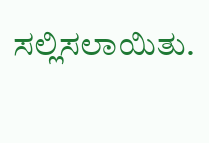ಸಲ್ಲಿಸಲಾಯಿತು.